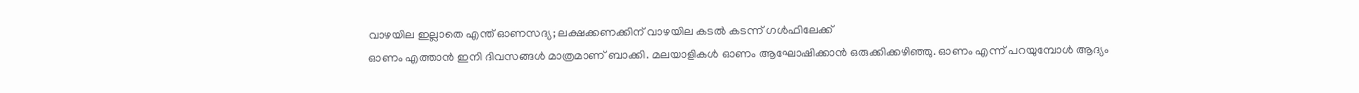വാഴയില ഇല്ലാതെ എന്ത് ഓണസദ്യ; ലക്ഷക്കണക്കിന് വാഴയില കടൽ കടന്ന് ഗൾഫിലേക്ക്
ഓണം എത്താൻ ഇനി ദിവസങ്ങൾ മാത്രമാണ് ബാക്കി. മലയാളികൾ ഓണം ആഘോഷിക്കാൻ ഒരുക്കിക്കഴിഞ്ഞു. ഓണം എന്ന് പറയുമ്പോൾ ആദ്യം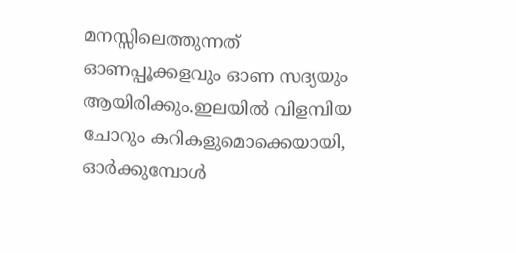മനസ്സിലെത്തുന്നത് ഓണപ്പൂക്കളവും ഓണ സദ്യയും ആയിരിക്കും.ഇലയിൽ വിളമ്പിയ ചോറും കറികളുമൊക്കെയായി, ഓർക്കുമ്പോൾ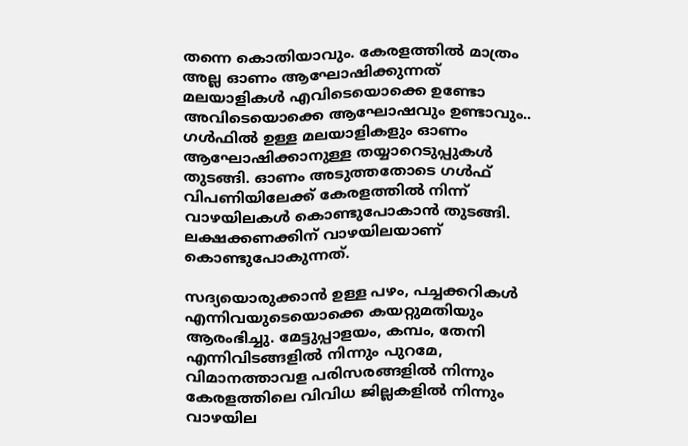തന്നെ കൊതിയാവും. കേരളത്തിൽ മാത്രം അല്ല ഓണം ആഘോഷിക്കുന്നത് മലയാളികൾ എവിടെയൊക്കെ ഉണ്ടോ അവിടെയൊക്കെ ആഘോഷവും ഉണ്ടാവും..
ഗൾഫിൽ ഉള്ള മലയാളികളും ഓണം ആഘോഷിക്കാനുള്ള തയ്യാറെടുപ്പുകൾ തുടങ്ങി. ഓണം അടുത്തതോടെ ഗൾഫ് വിപണിയിലേക്ക് കേരളത്തിൽ നിന്ന് വാഴയിലകൾ കൊണ്ടുപോകാൻ തുടങ്ങി. ലക്ഷക്കണക്കിന് വാഴയിലയാണ് കൊണ്ടുപോകുന്നത്.

സദ്യയൊരുക്കാൻ ഉള്ള പഴം, പച്ചക്കറികൾ എന്നിവയുടെയൊക്കെ കയറ്റുമതിയും ആരംഭിച്ചു. മേട്ടുപ്പാളയം, കമ്പം, തേനി എന്നിവിടങ്ങളിൽ നിന്നും പുറമേ, വിമാനത്താവള പരിസരങ്ങളിൽ നിന്നും കേരളത്തിലെ വിവിധ ജില്ലകളിൽ നിന്നും വാഴയില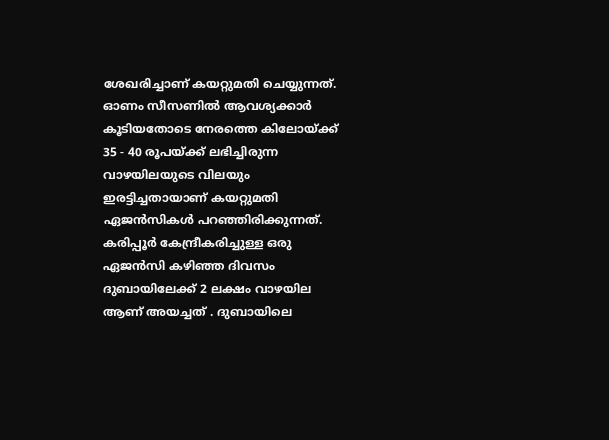ശേഖരിച്ചാണ് കയറ്റുമതി ചെയ്യുന്നത്.
ഓണം സീസണിൽ ആവശ്യക്കാർ കൂടിയതോടെ നേരത്തെ കിലോയ്ക്ക് 35 - 40 രൂപയ്ക്ക് ലഭിച്ചിരുന്ന വാഴയിലയുടെ വിലയും ഇരട്ടിച്ചതായാണ് കയറ്റുമതി ഏജൻസികൾ പറഞ്ഞിരിക്കുന്നത്.
കരിപ്പൂർ കേന്ദ്രീകരിച്ചുള്ള ഒരു ഏജൻസി കഴിഞ്ഞ ദിവസം ദുബായിലേക്ക് 2 ലക്ഷം വാഴയില ആണ് അയച്ചത് . ദുബായിലെ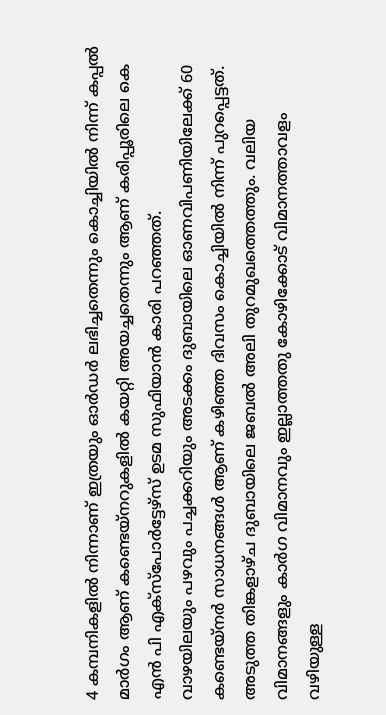4 കമ്പനികളിൽ നിന്നാണ് ഇത്രയും ഓർഡർ ലഭിച്ചതെന്നും കൊച്ചിയിൽ നിന്ന് കപ്പൽ മാർഗം ആണ് കണ്ടെയ്നറുകളിൽ കയറ്റി അയച്ചതെന്നും ആണ് കരിപ്പൂരിലെ കെ എൻ പി എക്സ്പോർട്ടേഴ്സ് ഉടമ സുഫിയാൻ കാരി പറഞ്ഞത്.
വാഴയിലയും പഴവും പച്ചക്കറിയും അടക്കം ദുബായിലെ ഓണവിപണിയിലേക്ക് 60 കണ്ടെയ്നർ സാധനങ്ങൾ ആണ് കഴിഞ്ഞ ദിവസം കൊച്ചിയിൽ നിന്ന് പുറപ്പെട്ടത്. അടുത്ത തിങ്കളാഴ്ച ദുബായിലെ ജബൽ അലി തുറമുഖത്തെത്തും. വലിയ വിമാനങ്ങളും കാർഗ വിമാനവും ഇല്ലാത്തതു കോഴിക്കോട് വിമാനത്താവളം വഴിയുള്ള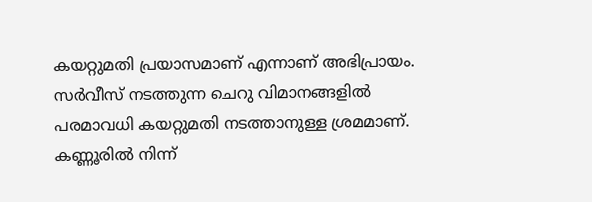കയറ്റുമതി പ്രയാസമാണ് എന്നാണ് അഭിപ്രായം.
സർവീസ് നടത്തുന്ന ചെറു വിമാനങ്ങളിൽ പരമാവധി കയറ്റുമതി നടത്താനുള്ള ശ്രമമാണ്. കണ്ണൂരിൽ നിന്ന്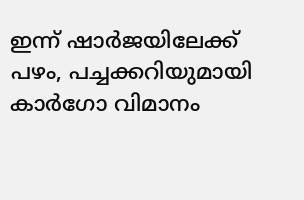ഇന്ന് ഷാർജയിലേക്ക് പഴം, പച്ചക്കറിയുമായി കാർഗോ വിമാനം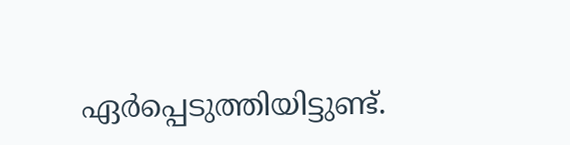ഏർപ്പെടുത്തിയിട്ടുണ്ട്.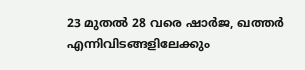23 മുതൽ 28 വരെ ഷാർജ, ഖത്തർ എന്നിവിടങ്ങളിലേക്കും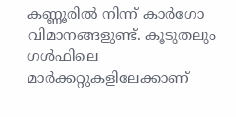കണ്ണൂരിൽ നിന്ന് കാർഗോ വിമാനങ്ങളുണ്ട്. കൂടുതലും ഗൾഫിലെ മാർക്കറ്റുകളിലേക്കാണ്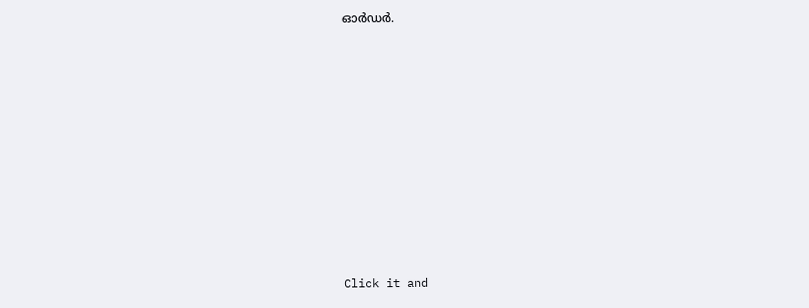ഓർഡർ.












Click it and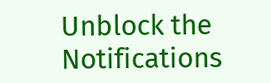Unblock the Notifications